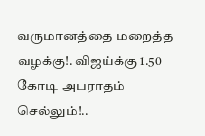வருமானத்தை மறைத்த வழக்கு!. விஜய்க்கு 1.50 கோடி அபராதம் செல்லும்!..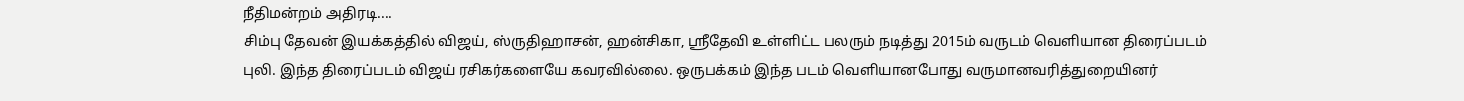நீதிமன்றம் அதிரடி....
சிம்பு தேவன் இயக்கத்தில் விஜய், ஸ்ருதிஹாசன், ஹன்சிகா, ஸ்ரீதேவி உள்ளிட்ட பலரும் நடித்து 2015ம் வருடம் வெளியான திரைப்படம் புலி. இந்த திரைப்படம் விஜய் ரசிகர்களையே கவரவில்லை. ஒருபக்கம் இந்த படம் வெளியானபோது வருமானவரித்துறையினர்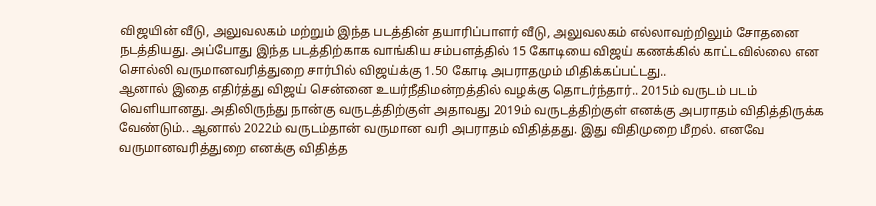விஜயின் வீடு, அலுவலகம் மற்றும் இந்த படத்தின் தயாரிப்பாளர் வீடு, அலுவலகம் எல்லாவற்றிலும் சோதனை நடத்தியது. அப்போது இந்த படத்திற்காக வாங்கிய சம்பளத்தில் 15 கோடியை விஜய் கணக்கில் காட்டவில்லை என சொல்லி வருமானவரித்துறை சார்பில் விஜய்க்கு 1.50 கோடி அபராதமும் மிதிக்கப்பட்டது..
ஆனால் இதை எதிர்த்து விஜய் சென்னை உயர்நீதிமன்றத்தில் வழக்கு தொடர்ந்தார்.. 2015ம் வருடம் படம் வெளியானது. அதிலிருந்து நான்கு வருடத்திற்குள் அதாவது 2019ம் வருடத்திற்குள் எனக்கு அபராதம் விதித்திருக்க வேண்டும்.. ஆனால் 2022ம் வருடம்தான் வருமான வரி அபராதம் விதித்தது. இது விதிமுறை மீறல். எனவே வருமானவரித்துறை எனக்கு விதித்த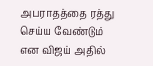அபராதத்தை ரத்து செய்ய வேண்டும் என விஜய் அதில்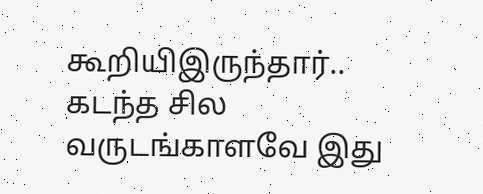கூறியிஇருந்தார்..
கடந்த சில வருடங்காளவே இது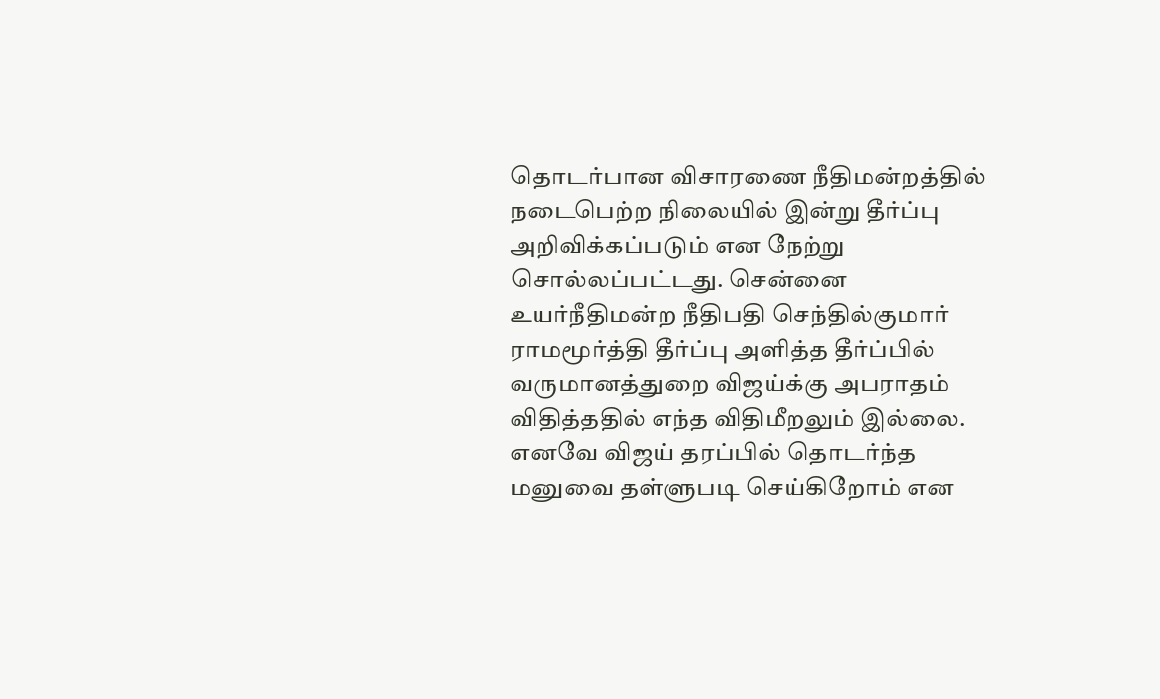தொடர்பான விசாரணை நீதிமன்றத்தில் நடைபெற்ற நிலையில் இன்று தீர்ப்பு அறிவிக்கப்படும் என நேற்று சொல்லப்பட்டது. சென்னை உயர்நீதிமன்ற நீதிபதி செந்தில்குமார் ராமமூர்த்தி தீர்ப்பு அளித்த தீர்ப்பில் வருமானத்துறை விஜய்க்கு அபராதம் விதித்ததில் எந்த விதிமீறலும் இல்லை. எனவே விஜய் தரப்பில் தொடர்ந்த மனுவை தள்ளுபடி செய்கிறோம் என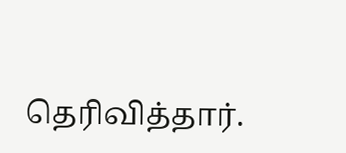தெரிவித்தார்.